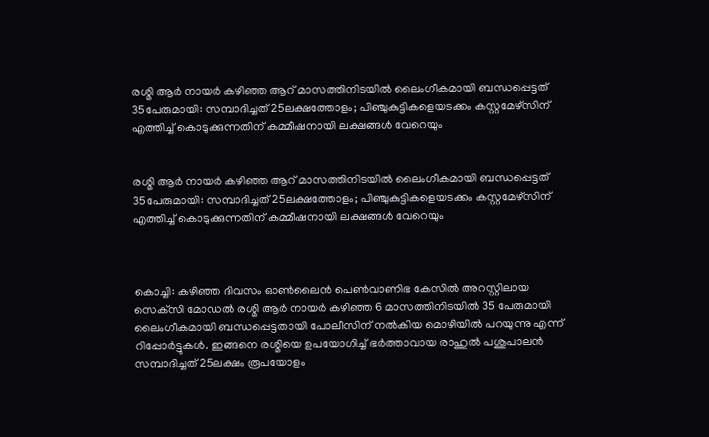രശ്മി ആര്‍ നായര്‍ കഴിഞ്ഞ ആറ് മാസത്തിനിടയില്‍ ലൈംഗീകമായി ബന്ധപ്പെട്ടത് 35പേരുമായി: സമ്പാദിച്ചത് 25ലക്ഷത്തോളം; പിഞ്ചുകുട്ടികളെയടക്കം കസ്റ്റമേഴ്‌സിന് എത്തിച്ച് കൊടുക്കുന്നതിന് കമ്മീഷനായി ലക്ഷങ്ങള്‍ വേറെയും


രശ്മി ആര്‍ നായര്‍ കഴിഞ്ഞ ആറ് മാസത്തിനിടയില്‍ ലൈംഗീകമായി ബന്ധപ്പെട്ടത് 35പേരുമായി: സമ്പാദിച്ചത് 25ലക്ഷത്തോളം; പിഞ്ചുകുട്ടികളെയടക്കം കസ്റ്റമേഴ്‌സിന് എത്തിച്ച് കൊടുക്കുന്നതിന് കമ്മീഷനായി ലക്ഷങ്ങള്‍ വേറെയും



കൊച്ചി: കഴിഞ്ഞ ദിവസം ഓണ്‍ലൈന്‍ പെണ്‍വാണിഭ കേസില്‍ അറസ്റ്റിലായ സെക്‌സി മോഡല്‍ രശ്മി ആര്‍ നായര്‍ കഴിഞ്ഞ 6 മാസത്തിനിടയില്‍ 35 പേരുമായി ലൈംഗീകമായി ബന്ധപ്പെട്ടതായി പോലീസിന് നല്‍കിയ മൊഴിയില്‍ പറയുന്നു എന്ന് റിപ്പോര്‍ട്ടുകള്‍. ഇങ്ങനെ രശ്മിയെ ഉപയോഗിച്ച് ഭര്‍ത്താവായ രാഹുല്‍ പശുപാലന്‍ സമ്പാദിച്ചത് 25ലക്ഷം രൂപയോളം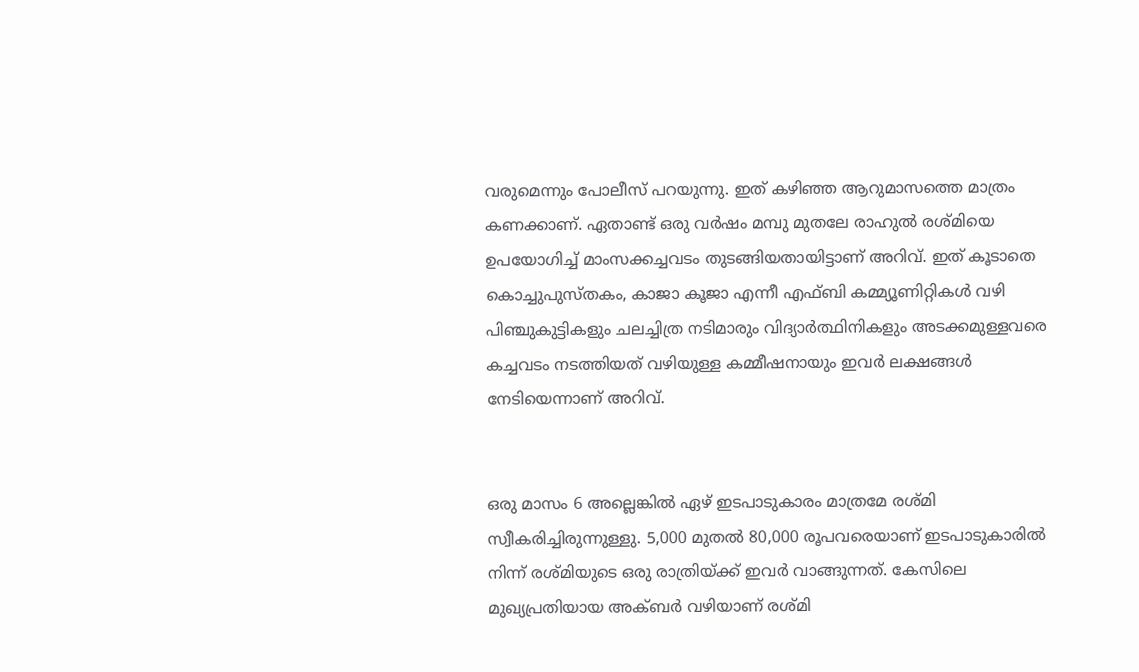വരുമെന്നും പോലീസ് പറയുന്നു. ഇത് കഴിഞ്ഞ ആറുമാസത്തെ മാത്രം കണക്കാണ്. ഏതാണ്ട് ഒരു വര്‍ഷം മമ്പു മുതലേ രാഹുല്‍ രശ്മിയെ ഉപയോഗിച്ച് മാംസക്കച്ചവടം തുടങ്ങിയതായിട്ടാണ് അറിവ്. ഇത് കൂടാതെ കൊച്ചുപുസ്തകം, കാജാ കൂജാ എന്നീ എഫ്ബി കമ്മ്യൂണിറ്റികള്‍ വഴി പിഞ്ചുകുട്ടികളും ചലച്ചിത്ര നടിമാരും വിദ്യാര്‍ത്ഥിനികളും അടക്കമുള്ളവരെ കച്ചവടം നടത്തിയത് വഴിയുള്ള കമ്മീഷനായും ഇവര്‍ ലക്ഷങ്ങള്‍ നേടിയെന്നാണ് അറിവ്.


ഒരു മാസം 6 അല്ലെങ്കില്‍ ഏഴ് ഇടപാടുകാരം മാത്രമേ രശ്മി സ്വീകരിച്ചിരുന്നുള്ളു. 5,000 മുതല്‍ 80,000 രൂപവരെയാണ് ഇടപാടുകാരില്‍ നിന്ന് രശ്മിയുടെ ഒരു രാത്രിയ്ക്ക് ഇവര്‍ വാങ്ങുന്നത്. കേസിലെ മുഖ്യപ്രതിയായ അക്ബര്‍ വഴിയാണ് രശ്മി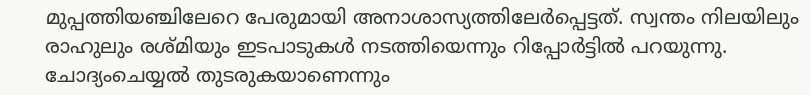മുപ്പത്തിയഞ്ചിലേറെ പേരുമായി അനാശാസ്യത്തിലേര്‍പ്പെട്ടത്. സ്വന്തം നിലയിലും രാഹുലും രശ്മിയും ഇടപാടുകള്‍ നടത്തിയെന്നും റിപ്പോര്‍ട്ടില്‍ പറയുന്നു. ചോദ്യംചെയ്യല്‍ തുടരുകയാണെന്നും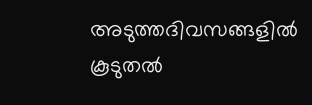അടുത്തദിവസങ്ങളില്‍ കൂടുതല്‍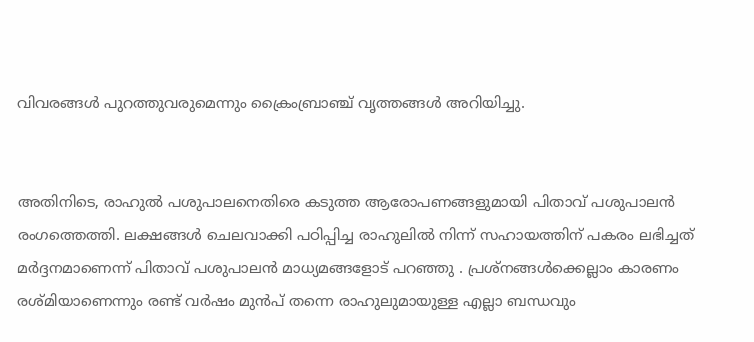വിവരങ്ങള്‍ പുറത്തുവരുമെന്നും ക്രൈംബ്രാഞ്ച് വൃത്തങ്ങള്‍ അറിയിച്ചു.


അതിനിടെ, രാഹുല്‍ പശുപാലനെതിരെ കടുത്ത ആരോപണങ്ങളുമായി പിതാവ് പശുപാലന്‍ രംഗത്തെത്തി. ലക്ഷങ്ങള്‍ ചെലവാക്കി പഠിപ്പിച്ച രാഹുലില്‍ നിന്ന് സഹായത്തിന് പകരം ലഭിച്ചത് മര്‍ദ്ദനമാണെന്ന് പിതാവ് പശുപാലന്‍ മാധ്യമങ്ങളോട് പറഞ്ഞു . പ്രശ്‌നങ്ങള്‍ക്കെല്ലാം കാരണം രശ്മിയാണെന്നും രണ്ട് വര്‍ഷം മുന്‍പ് തന്നെ രാഹുലുമായുള്ള എല്ലാ ബന്ധവും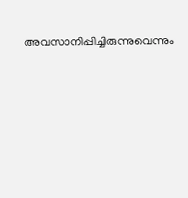അവസാനിപ്പിച്ചിരുന്നുവെന്നും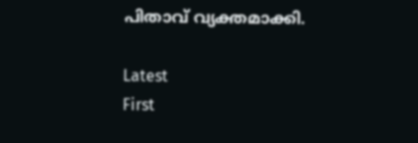പിതാവ് വ്യക്തമാക്കി.

Latest
First